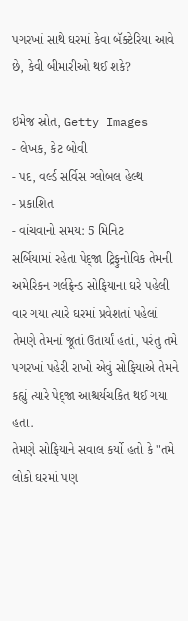પગરખાં સાથે ઘરમાં કેવા બૅક્ટેરિયા આવે છે, કેવી બીમારીઓ થઈ શકે?

ઇમેજ સ્રોત, Getty Images
- લેખક, કેટ બોવી
- પદ, વર્લ્ડ સર્વિસ ગ્લોબલ હેલ્થ
- પ્રકાશિત
- વાંચવાનો સમય: 5 મિનિટ
સર્બિયામાં રહેતા પેદ્જા ટ્રિફુનોવિક તેમની અમેરિકન ગર્લફ્રેન્ડ સોફિયાના ઘરે પહેલી વાર ગયા ત્યારે ઘરમાં પ્રવેશતાં પહેલાં તેમણે તેમનાં જૂતાં ઉતાર્યાં હતાં, પરંતુ તમે પગરખાં પહેરી રાખો એવું સોફિયાએ તેમને કહ્યું ત્યારે પેદ્જા આશ્ચર્યચકિત થઈ ગયા હતા.
તેમણે સોફિયાને સવાલ કર્યો હતો કે "તમે લોકો ઘરમાં પણ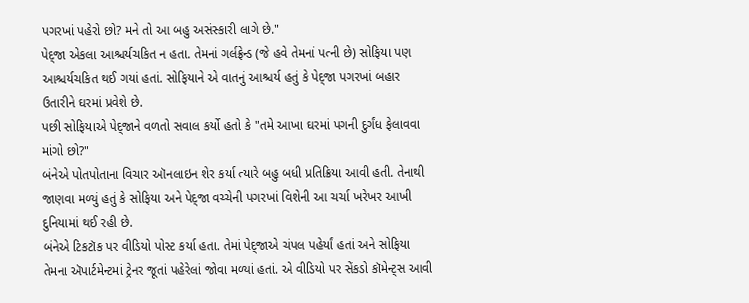પગરખાં પહેરો છો? મને તો આ બહુ અસંસ્કારી લાગે છે."
પેદ્જા એકલા આશ્ચર્યચકિત ન હતા. તેમનાં ગર્લફ્રેન્ડ (જે હવે તેમનાં પત્ની છે) સોફિયા પણ આશ્ચર્યચકિત થઈ ગયાં હતાં. સોફિયાને એ વાતનું આશ્ચર્ય હતું કે પેદ્જા પગરખાં બહાર ઉતારીને ઘરમાં પ્રવેશે છે.
પછી સોફિયાએ પેદ્જાને વળતો સવાલ કર્યો હતો કે "તમે આખા ઘરમાં પગની દુર્ગંધ ફેલાવવા માંગો છો?"
બંનેએ પોતપોતાના વિચાર ઑનલાઇન શેર કર્યા ત્યારે બહુ બધી પ્રતિક્રિયા આવી હતી. તેનાથી જાણવા મળ્યું હતું કે સોફિયા અને પેદ્જા વચ્ચેની પગરખાં વિશેની આ ચર્ચા ખરેખર આખી દુનિયામાં થઈ રહી છે.
બંનેએ ટિકટૉક પર વીડિયો પોસ્ટ કર્યા હતા. તેમાં પેદ્જાએ ચંપલ પહેર્યાં હતાં અને સોફિયા તેમના ઍપાર્ટમેન્ટમાં ટ્રેનર જૂતાં પહેરેલાં જોવા મળ્યાં હતાં. એ વીડિયો પર સેંકડો કૉમેન્ટ્સ આવી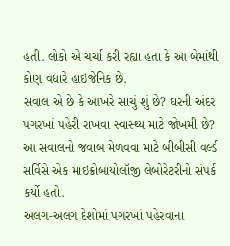હતી. લોકો એ ચર્ચા કરી રહ્યા હતા કે આ બેમાંથી કોણ વધારે હાઇજેનિક છે.
સવાલ એ છે કે આખરે સાચું શું છે? ઘરની અંદર પગરખાં પહેરી રાખવા સ્વાસ્થ્ય માટે જોખમી છે? આ સવાલનો જવાબ મેળવવા માટે બીબીસી વર્લ્ડ સર્વિસે એક માઇક્રોબાયોલૉજી લેબોરેટરીનો સંપર્ક કર્યો હતો.
અલગ-અલગ દેશોમાં પગરખાં પહેરવાના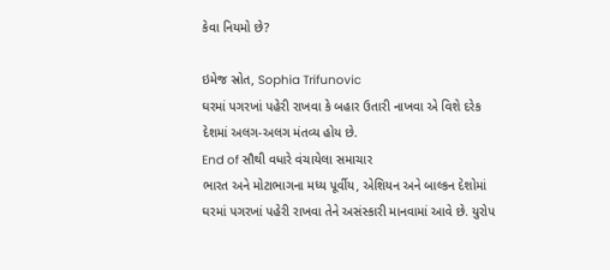કેવા નિયમો છે?

ઇમેજ સ્રોત, Sophia Trifunovic
ઘરમાં પગરખાં પહેરી રાખવા કે બહાર ઉતારી નાખવા એ વિશે દરેક દેશમાં અલગ-અલગ મંતવ્ય હોય છે.
End of સૌથી વધારે વંચાયેલા સમાચાર
ભારત અને મોટાભાગના મધ્ય પૂર્વીય, એશિયન અને બાલ્કન દેશોમાં ઘરમાં પગરખાં પહેરી રાખવા તેને અસંસ્કારી માનવામાં આવે છે. યુરોપ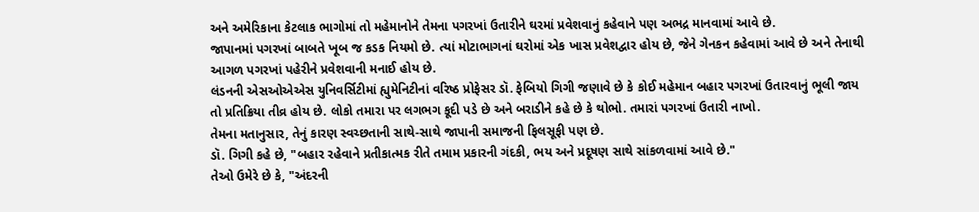અને અમેરિકાના કેટલાક ભાગોમાં તો મહેમાનોને તેમના પગરખાં ઉતારીને ઘરમાં પ્રવેશવાનું કહેવાને પણ અભદ્ર માનવામાં આવે છે.
જાપાનમાં પગરખાં બાબતે ખૂબ જ કડક નિયમો છે. ત્યાં મોટાભાગનાં ઘરોમાં એક ખાસ પ્રવેશદ્વાર હોય છે, જેને ગેનકન કહેવામાં આવે છે અને તેનાથી આગળ પગરખાં પહેરીને પ્રવેશવાની મનાઈ હોય છે.
લંડનની એસઓએએસ યુનિવર્સિટીમાં હ્યુમેનિટીનાં વરિષ્ઠ પ્રોફેસર ડૉ. ફેબિયો ગિગી જણાવે છે કે કોઈ મહેમાન બહાર પગરખાં ઉતારવાનું ભૂલી જાય તો પ્રતિક્રિયા તીવ્ર હોય છે. લોકો તમારા પર લગભગ કૂદી પડે છે અને બરાડીને કહે છે કે થોભો. તમારાં પગરખાં ઉતારી નાખો.
તેમના મતાનુસાર, તેનું કારણ સ્વચ્છતાની સાથે-સાથે જાપાની સમાજની ફિલસૂફી પણ છે.
ડૉ. ગિગી કહે છે, "બહાર રહેવાને પ્રતીકાત્મક રીતે તમામ પ્રકારની ગંદકી, ભય અને પ્રદૂષણ સાથે સાંકળવામાં આવે છે."
તેઓ ઉમેરે છે કે, "અંદરની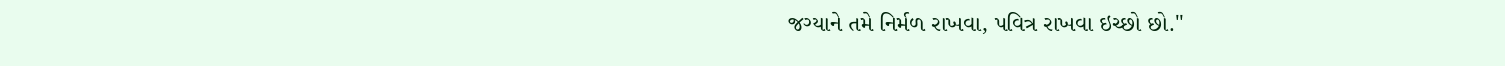જગ્યાને તમે નિર્મળ રાખવા, પવિત્ર રાખવા ઇચ્છો છો."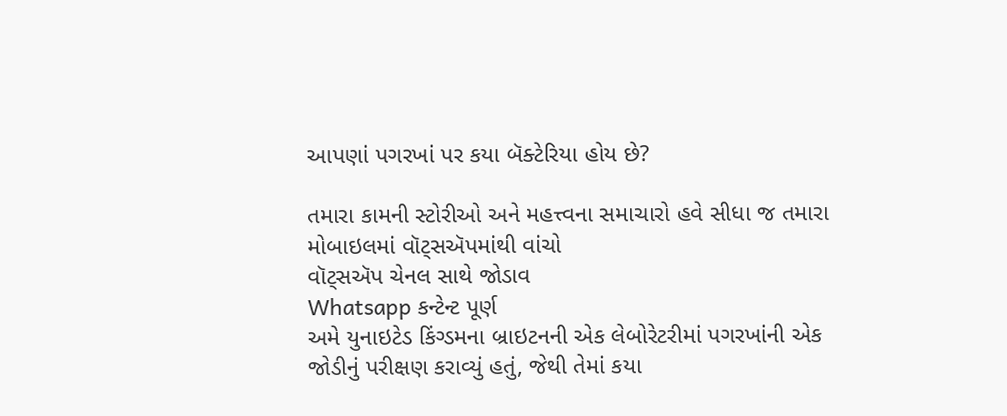આપણાં પગરખાં પર કયા બૅક્ટેરિયા હોય છે?

તમારા કામની સ્ટોરીઓ અને મહત્ત્વના સમાચારો હવે સીધા જ તમારા મોબાઇલમાં વૉટ્સઍપમાંથી વાંચો
વૉટ્સઍપ ચેનલ સાથે જોડાવ
Whatsapp કન્ટેન્ટ પૂર્ણ
અમે યુનાઇટેડ કિંગ્ડમના બ્રાઇટનની એક લેબોરેટરીમાં પગરખાંની એક જોડીનું પરીક્ષણ કરાવ્યું હતું, જેથી તેમાં કયા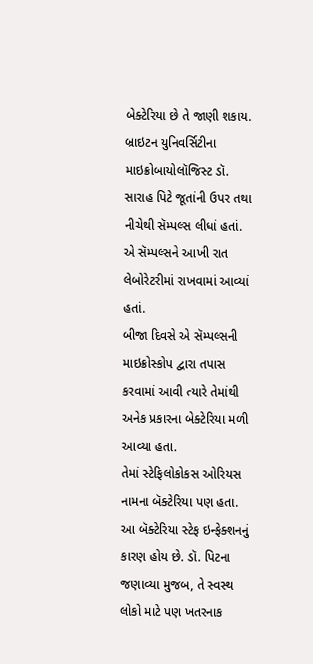બેક્ટેરિયા છે તે જાણી શકાય.
બ્રાઇટન યુનિવર્સિટીના માઇક્રોબાયોલૉજિસ્ટ ડૉ. સારાહ પિટે જૂતાંની ઉપર તથા નીચેથી સૅમ્પલ્સ લીધાં હતાં. એ સૅમ્પલ્સને આખી રાત લેબોરેટરીમાં રાખવામાં આવ્યાં હતાં.
બીજા દિવસે એ સૅમ્પલ્સની માઇક્રોસ્કોપ દ્વારા તપાસ કરવામાં આવી ત્યારે તેમાંથી અનેક પ્રકારના બેક્ટેરિયા મળી આવ્યા હતા.
તેમાં સ્ટેફિલોકોકસ ઓરિયસ નામના બૅક્ટેરિયા પણ હતા. આ બૅક્ટેરિયા સ્ટેફ ઇન્ફેક્શનનું કારણ હોય છે. ડૉ. પિટના જણાવ્યા મુજબ, તે સ્વસ્થ લોકો માટે પણ ખતરનાક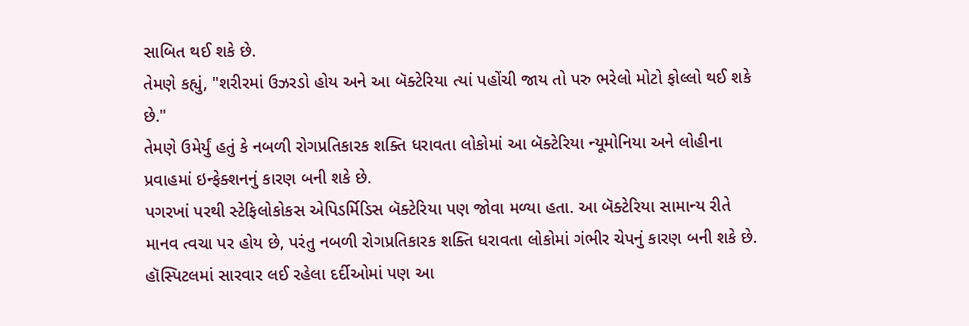સાબિત થઈ શકે છે.
તેમણે કહ્યું, "શરીરમાં ઉઝરડો હોય અને આ બૅક્ટેરિયા ત્યાં પહોંચી જાય તો પરુ ભરેલો મોટો ફોલ્લો થઈ શકે છે."
તેમણે ઉમેર્યું હતું કે નબળી રોગપ્રતિકારક શક્તિ ધરાવતા લોકોમાં આ બૅક્ટેરિયા ન્યૂમોનિયા અને લોહીના પ્રવાહમાં ઇન્ફેક્શનનું કારણ બની શકે છે.
પગરખાં પરથી સ્ટેફિલોકોકસ એપિડર્મિડિસ બૅક્ટેરિયા પણ જોવા મળ્યા હતા. આ બૅક્ટેરિયા સામાન્ય રીતે માનવ ત્વચા પર હોય છે, પરંતુ નબળી રોગપ્રતિકારક શક્તિ ધરાવતા લોકોમાં ગંભીર ચેપનું કારણ બની શકે છે.
હૉસ્પિટલમાં સારવાર લઈ રહેલા દર્દીઓમાં પણ આ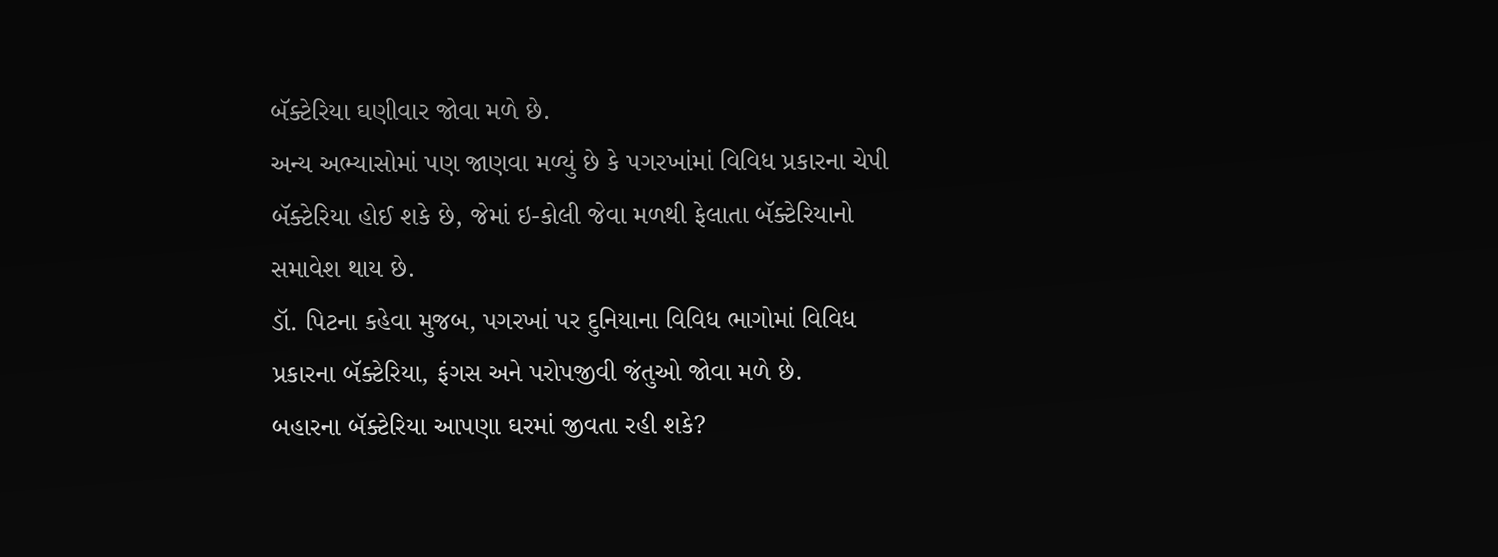બૅક્ટેરિયા ઘણીવાર જોવા મળે છે.
અન્ય અભ્યાસોમાં પણ જાણવા મળ્યું છે કે પગરખાંમાં વિવિધ પ્રકારના ચેપી બૅક્ટેરિયા હોઈ શકે છે, જેમાં ઇ-કોલી જેવા મળથી ફેલાતા બૅક્ટેરિયાનો સમાવેશ થાય છે.
ડૉ. પિટના કહેવા મુજબ, પગરખાં પર દુનિયાના વિવિધ ભાગોમાં વિવિધ પ્રકારના બૅક્ટેરિયા, ફંગસ અને પરોપજીવી જંતુઓ જોવા મળે છે.
બહારના બૅક્ટેરિયા આપણા ઘરમાં જીવતા રહી શકે?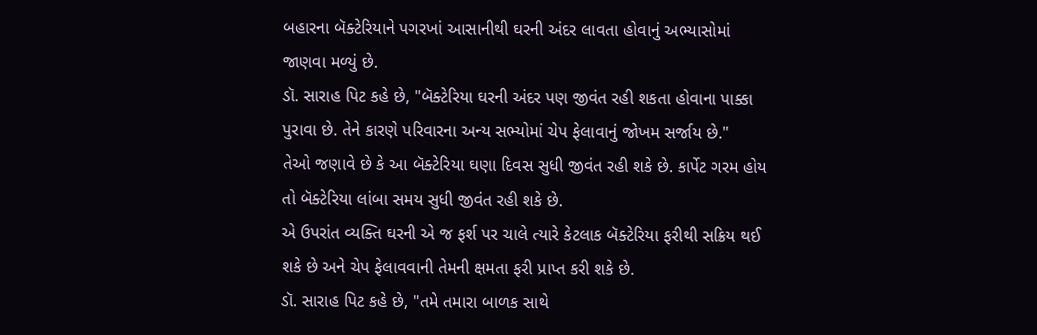બહારના બૅક્ટેરિયાને પગરખાં આસાનીથી ઘરની અંદર લાવતા હોવાનું અભ્યાસોમાં જાણવા મળ્યું છે.
ડૉ. સારાહ પિટ કહે છે, "બૅક્ટેરિયા ઘરની અંદર પણ જીવંત રહી શકતા હોવાના પાક્કા પુરાવા છે. તેને કારણે પરિવારના અન્ય સભ્યોમાં ચેપ ફેલાવાનું જોખમ સર્જાય છે."
તેઓ જણાવે છે કે આ બૅક્ટેરિયા ઘણા દિવસ સુધી જીવંત રહી શકે છે. કાર્પેટ ગરમ હોય તો બૅક્ટેરિયા લાંબા સમય સુધી જીવંત રહી શકે છે.
એ ઉપરાંત વ્યક્તિ ઘરની એ જ ફર્શ પર ચાલે ત્યારે કેટલાક બૅક્ટેરિયા ફરીથી સક્રિય થઈ શકે છે અને ચેપ ફેલાવવાની તેમની ક્ષમતા ફરી પ્રાપ્ત કરી શકે છે.
ડૉ. સારાહ પિટ કહે છે, "તમે તમારા બાળક સાથે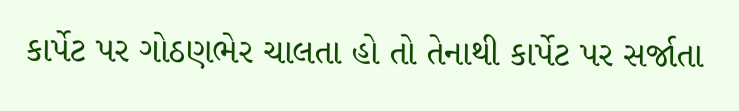કાર્પેટ પર ગોઠણભેર ચાલતા હો તો તેનાથી કાર્પેટ પર સર્જાતા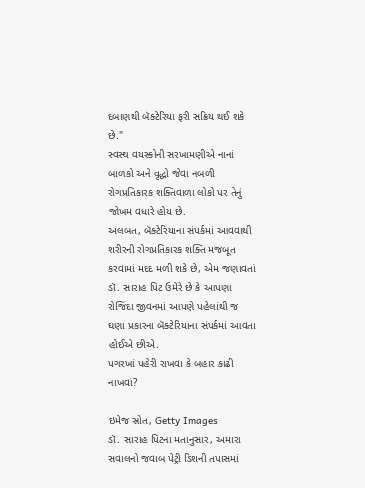દબાણથી બૅક્ટેરિયા ફરી સક્રિય થઈ શકે છે."
સ્વસ્થ વયસ્કોની સરખામણીએ નાનાં બાળકો અને વૃદ્ધો જેવા નબળી રોગપ્રતિકારક શક્તિવાળા લોકો પર તેનું જોખમ વધારે હોય છે.
અલબત, બૅક્ટેરિયાના સંપર્કમાં આવવાથી શરીરની રોગપ્રતિકારક શક્તિ મજબૂત કરવામાં મદદ મળી શકે છે, એમ જણાવતાં ડૉ. સારાહ પિટ ઉમેરે છે કે આપણા રોજિંદા જીવનમાં આપણે પહેલાંથી જ ઘણા પ્રકારના બૅક્ટેરિયાના સંપર્કમાં આવતા હોઈએ છીએ.
પગરખાં પહેરી રાખવા કે બહાર કાઢી નાખવાં?

ઇમેજ સ્રોત, Getty Images
ડૉ. સારાહ પિટના મતાનુસાર, અમારા સવાલનો જવાબ પેટ્રી ડિશની તપાસમાં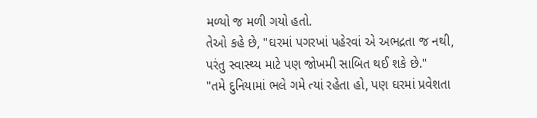મળ્યો જ મળી ગયો હતો.
તેઓ કહે છે, "ઘરમાં પગરખાં પહેરવાં એ અભદ્રતા જ નથી, પરંતુ સ્વાસ્થ્ય માટે પણ જોખમી સાબિત થઈ શકે છે."
"તમે દુનિયામાં ભલે ગમે ત્યાં રહેતા હો, પણ ઘરમાં પ્રવેશતા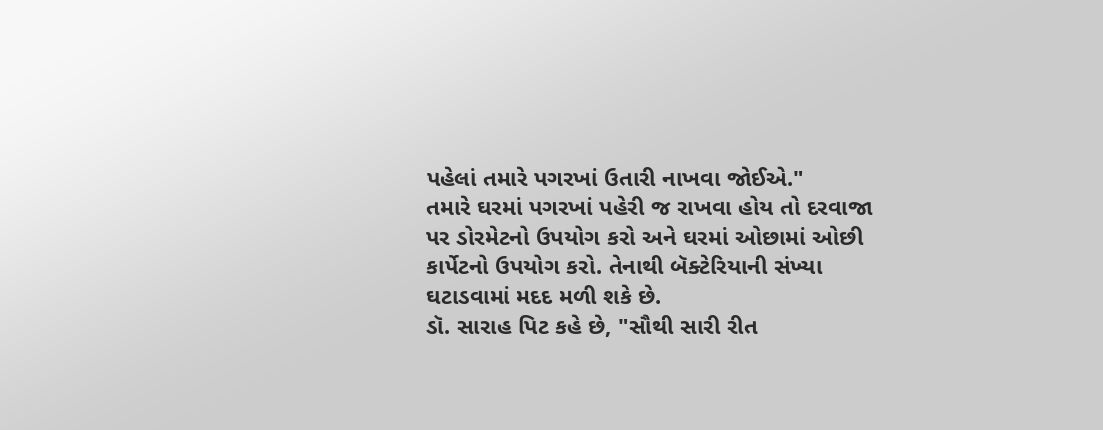પહેલાં તમારે પગરખાં ઉતારી નાખવા જોઈએ."
તમારે ઘરમાં પગરખાં પહેરી જ રાખવા હોય તો દરવાજા પર ડોરમેટનો ઉપયોગ કરો અને ઘરમાં ઓછામાં ઓછી કાર્પેટનો ઉપયોગ કરો. તેનાથી બૅક્ટેરિયાની સંખ્યા ઘટાડવામાં મદદ મળી શકે છે.
ડૉ. સારાહ પિટ કહે છે, "સૌથી સારી રીત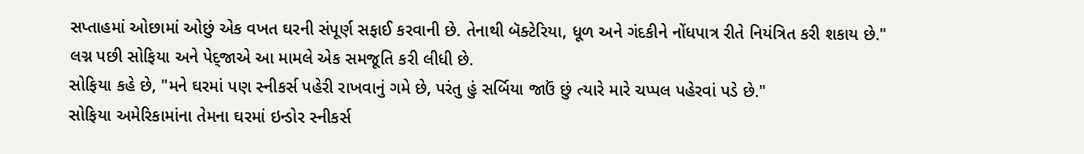સપ્તાહમાં ઓછામાં ઓછું એક વખત ઘરની સંપૂર્ણ સફાઈ કરવાની છે. તેનાથી બૅક્ટેરિયા, ધૂળ અને ગંદકીને નોંધપાત્ર રીતે નિયંત્રિત કરી શકાય છે."
લગ્ન પછી સોફિયા અને પેદ્જાએ આ મામલે એક સમજૂતિ કરી લીધી છે.
સોફિયા કહે છે, "મને ઘરમાં પણ સ્નીકર્સ પહેરી રાખવાનું ગમે છે, પરંતુ હું સર્બિયા જાઉં છું ત્યારે મારે ચપ્પલ પહેરવાં પડે છે."
સોફિયા અમેરિકામાંના તેમના ઘરમાં ઇન્ડોર સ્નીકર્સ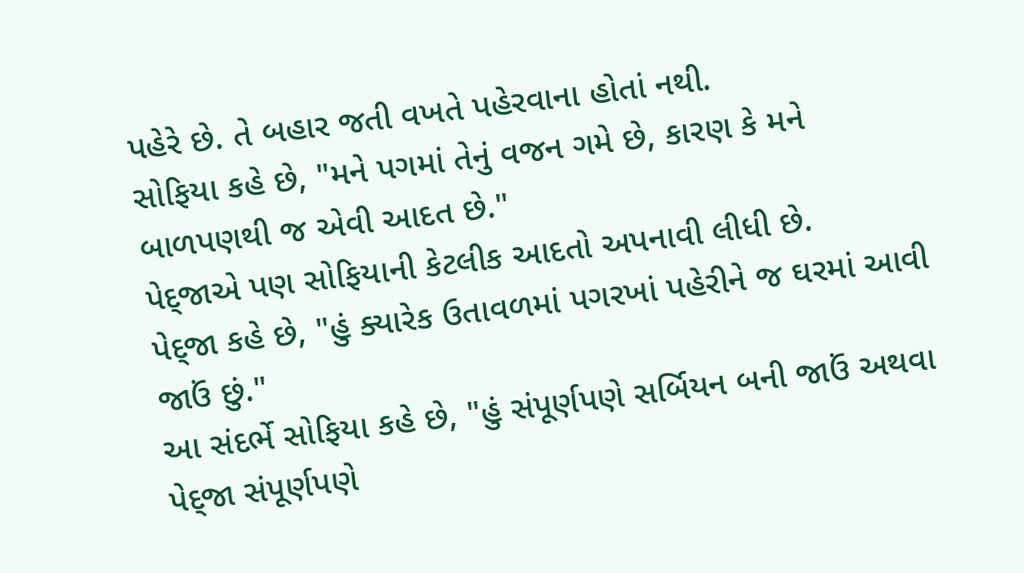પહેરે છે. તે બહાર જતી વખતે પહેરવાના હોતાં નથી.
સોફિયા કહે છે, "મને પગમાં તેનું વજન ગમે છે, કારણ કે મને બાળપણથી જ એવી આદત છે."
પેદ્જાએ પણ સોફિયાની કેટલીક આદતો અપનાવી લીધી છે.
પેદ્જા કહે છે, "હું ક્યારેક ઉતાવળમાં પગરખાં પહેરીને જ ઘરમાં આવી જાઉં છું."
આ સંદર્ભે સોફિયા કહે છે, "હું સંપૂર્ણપણે સર્બિયન બની જાઉં અથવા પેદ્જા સંપૂર્ણપણે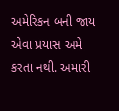અમેરિકન બની જાય એવા પ્રયાસ અમે કરતા નથી. અમારી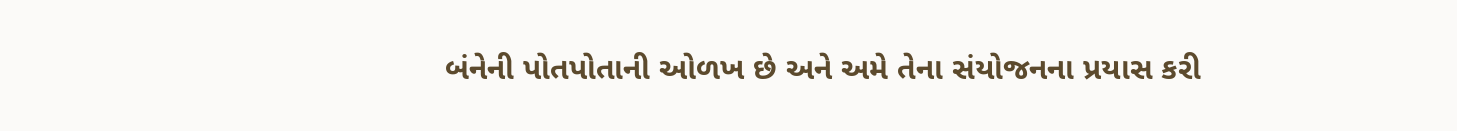બંનેની પોતપોતાની ઓળખ છે અને અમે તેના સંયોજનના પ્રયાસ કરી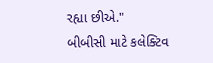રહ્યા છીએ."
બીબીસી માટે કલેક્ટિવ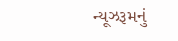ન્યૂઝરૂમનું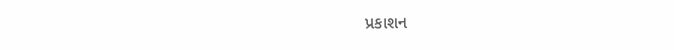પ્રકાશન